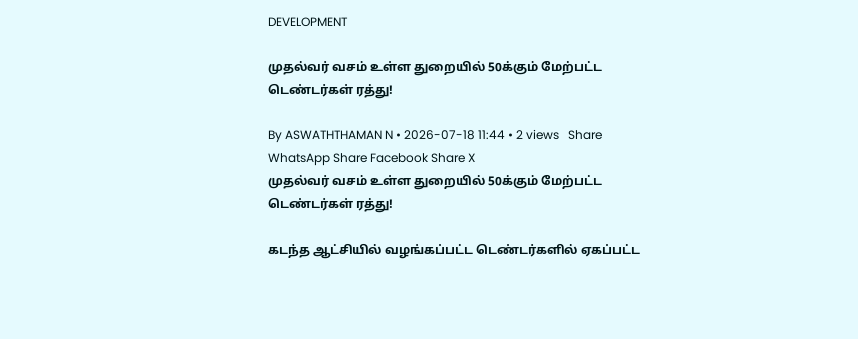DEVELOPMENT

முதல்வர் வசம் உள்ள துறையில் 50க்கும் மேற்பட்ட டெண்டர்கள் ரத்து!

By ASWATHTHAMAN N • 2026-07-18 11:44 • 2 views   Share WhatsApp Share Facebook Share X
முதல்வர் வசம் உள்ள துறையில் 50க்கும் மேற்பட்ட டெண்டர்கள் ரத்து!

கடந்த ஆட்சியில் வழங்கப்பட்ட டெண்டர்களில் ஏகப்பட்ட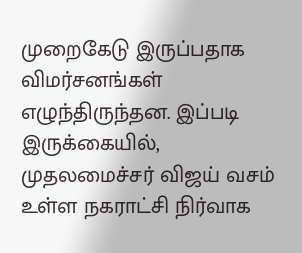முறைகேடு இருப்பதாக விமர்சனங்கள் எழுந்திருந்தன. இப்படி இருக்கையில், முதலமைச்சர் விஜய் வசம் உள்ள நகராட்சி நிர்வாக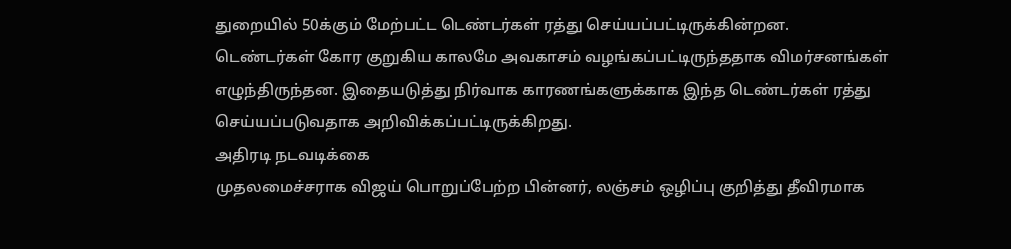துறையில் 50க்கும் மேற்பட்ட டெண்டர்கள் ரத்து செய்யப்பட்டிருக்கின்றன.
டெண்டர்கள் கோர குறுகிய காலமே அவகாசம் வழங்கப்பட்டிருந்ததாக விமர்சனங்கள் எழுந்திருந்தன. இதையடுத்து நிர்வாக காரணங்களுக்காக இந்த டெண்டர்கள் ரத்து செய்யப்படுவதாக அறிவிக்கப்பட்டிருக்கிறது.
அதிரடி நடவடிக்கை
முதலமைச்சராக விஜய் பொறுப்பேற்ற பின்னர், லஞ்சம் ஒழிப்பு குறித்து தீவிரமாக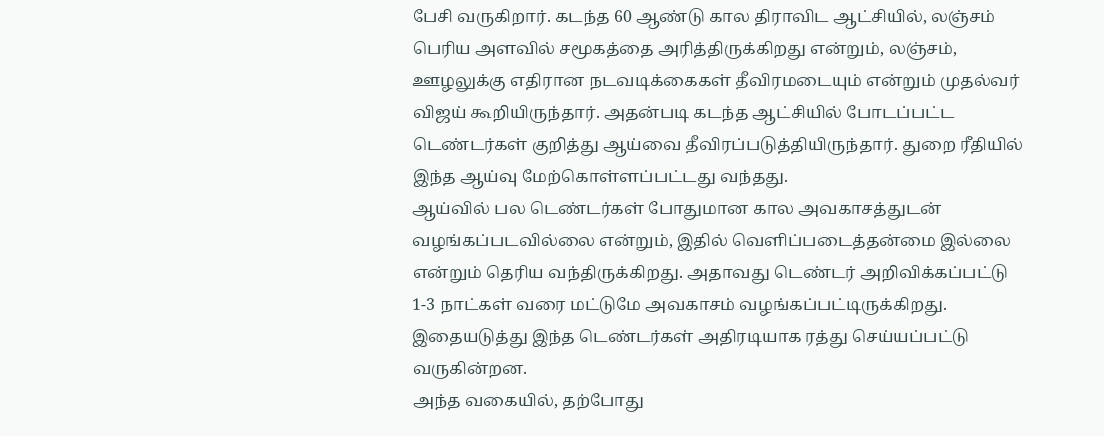பேசி வருகிறார். கடந்த 60 ஆண்டு கால திராவிட ஆட்சியில், லஞ்சம் பெரிய அளவில் சமூகத்தை அரித்திருக்கிறது என்றும், லஞ்சம், ஊழலுக்கு எதிரான நடவடிக்கைகள் தீவிரமடையும் என்றும் முதல்வர் விஜய் கூறியிருந்தார். அதன்படி கடந்த ஆட்சியில் போடப்பட்ட டெண்டர்கள் குறித்து ஆய்வை தீவிரப்படுத்தியிருந்தார். துறை ரீதியில் இந்த ஆய்வு மேற்கொள்ளப்பட்டது வந்தது.
ஆய்வில் பல டெண்டர்கள் போதுமான கால அவகாசத்துடன் வழங்கப்படவில்லை என்றும், இதில் வெளிப்படைத்தன்மை இல்லை என்றும் தெரிய வந்திருக்கிறது. அதாவது டெண்டர் அறிவிக்கப்பட்டு 1-3 நாட்கள் வரை மட்டுமே அவகாசம் வழங்கப்பட்டிருக்கிறது. இதையடுத்து இந்த டெண்டர்கள் அதிரடியாக ரத்து செய்யப்பட்டு வருகின்றன.
அந்த வகையில், தற்போது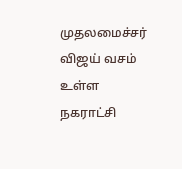முதலமைச்சர் விஜய் வசம் உள்ள நகராட்சி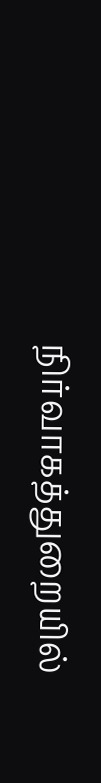நிர்வாகத்துறையில்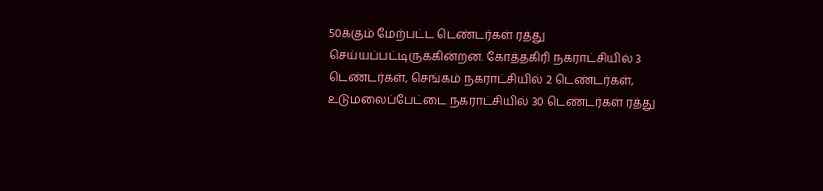50க்கும் மேற்பட்ட டெண்டர்கள் ரத்து செய்யப்பட்டிருக்கின்றன. கோத்தகிரி நகராட்சியில் 3 டெண்டர்கள், செங்கம் நகராட்சியில் 2 டெண்டர்கள், உடுமலைப்பேட்டை நகராட்சியில் 30 டெண்டர்கள் ரத்து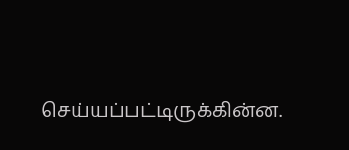செய்யப்பட்டிருக்கின்ன.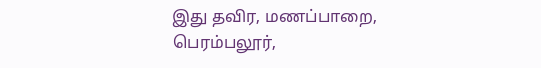இது தவிர, மணப்பாறை, பெரம்பலூர்,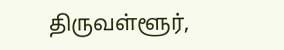திருவள்ளூர்,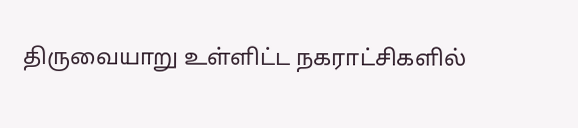திருவையாறு உள்ளிட்ட நகராட்சிகளில்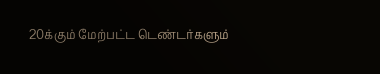20க்கும் மேற்பட்ட டெண்டர்களும்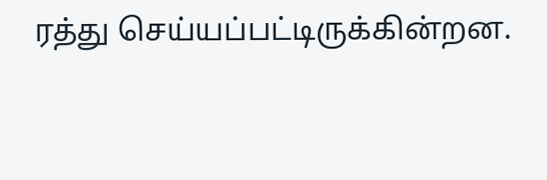ரத்து செய்யப்பட்டிருக்கின்றன.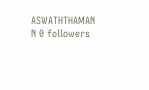ASWATHTHAMAN N 0 followers